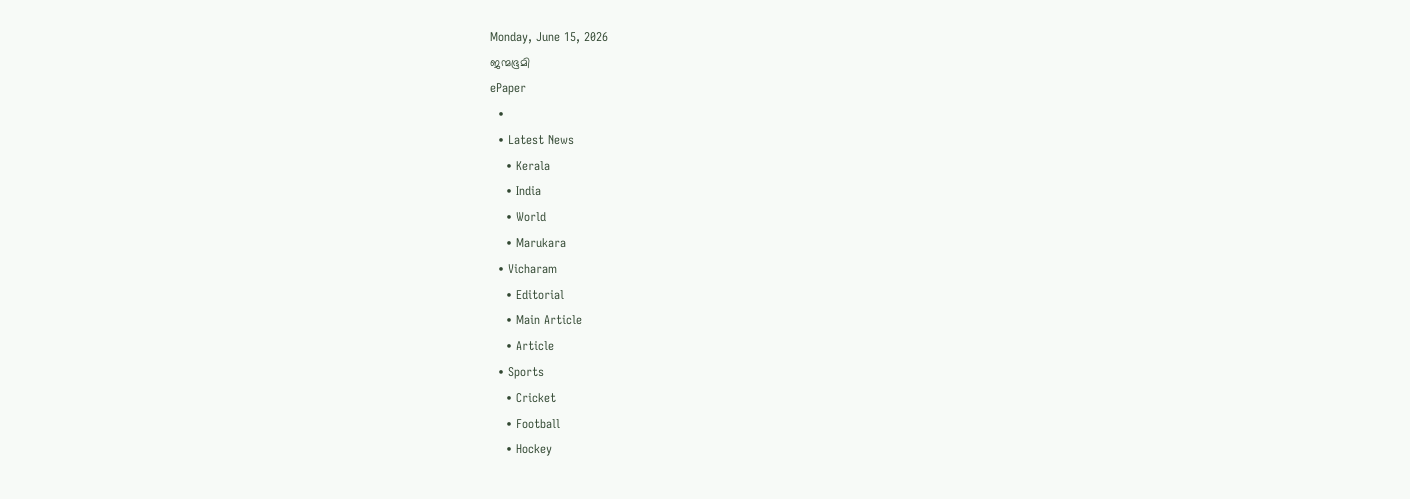Monday, June 15, 2026
ജന്മഭൂമി
ePaper
  •
  • Latest News
    • Kerala
    • India
    • World
    • Marukara
  • Vicharam
    • Editorial
    • Main Article
    • Article
  • Sports
    • Cricket
    • Football
    • Hockey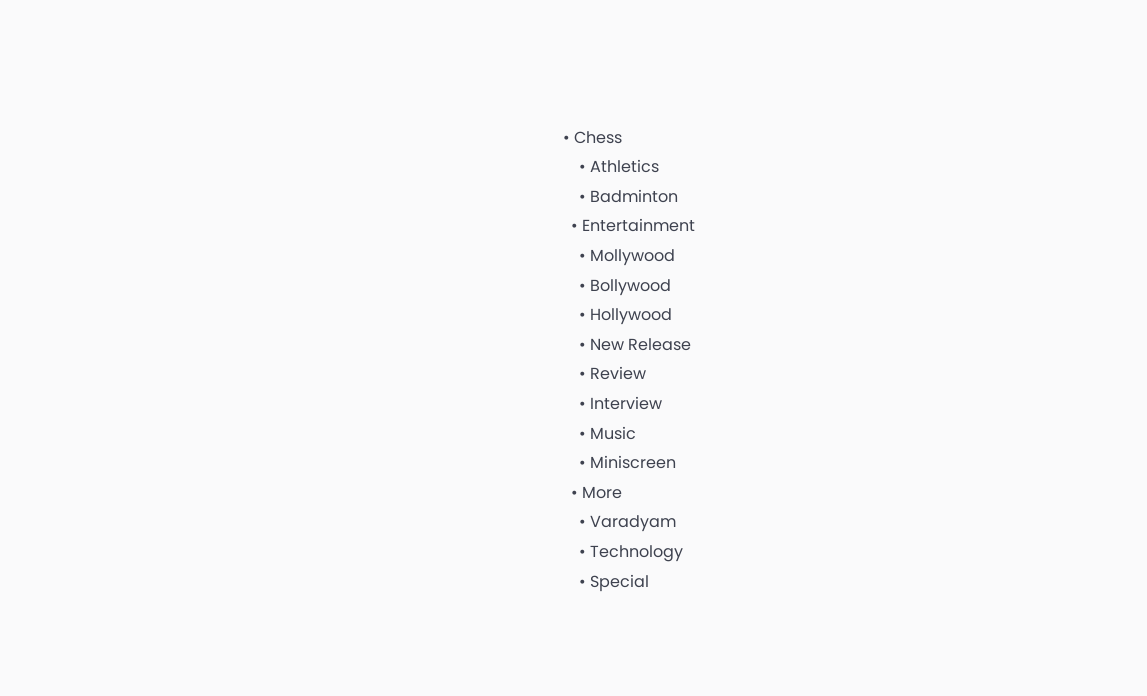• Chess
    • Athletics
    • Badminton
  • Entertainment
    • Mollywood
    • Bollywood
    • Hollywood
    • New Release
    • Review
    • Interview
    • Music
    • Miniscreen
  • More
    • Varadyam
    • Technology
    • Special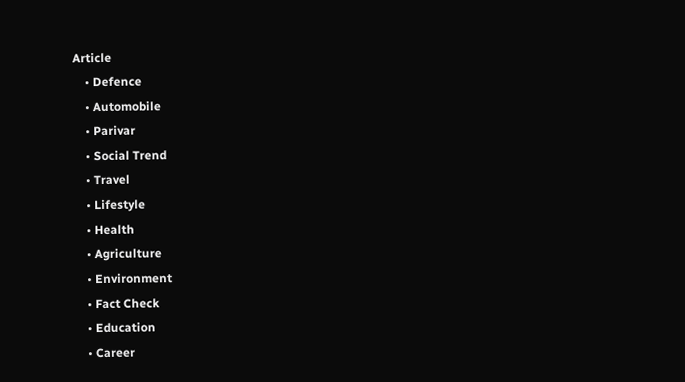Article
    • Defence
    • Automobile
    • Parivar
    • Social Trend
    • Travel
    • Lifestyle
    • Health
    • Agriculture
    • Environment
    • Fact Check
    • Education
    • Career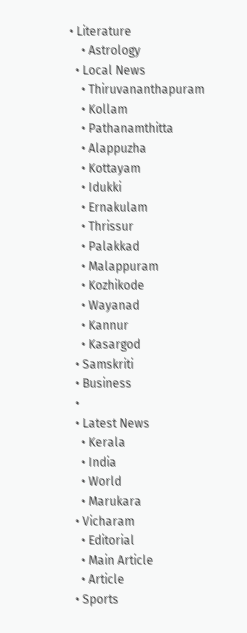• Literature
    • Astrology
  • Local News
    • Thiruvananthapuram
    • Kollam
    • Pathanamthitta
    • Alappuzha
    • Kottayam
    • Idukki
    • Ernakulam
    • Thrissur
    • Palakkad
    • Malappuram
    • Kozhikode
    • Wayanad
    • Kannur
    • Kasargod
  • Samskriti
  • Business
  •
  • Latest News
    • Kerala
    • India
    • World
    • Marukara
  • Vicharam
    • Editorial
    • Main Article
    • Article
  • Sports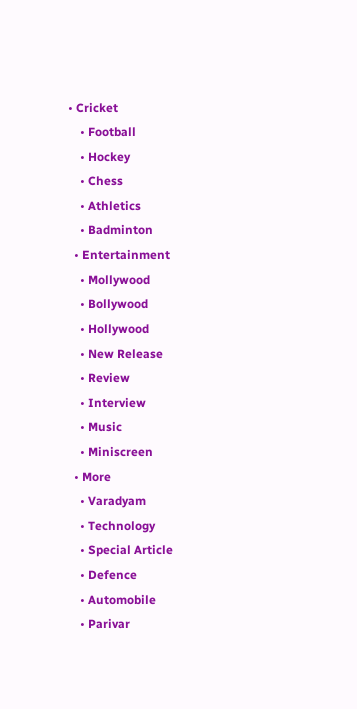• Cricket
    • Football
    • Hockey
    • Chess
    • Athletics
    • Badminton
  • Entertainment
    • Mollywood
    • Bollywood
    • Hollywood
    • New Release
    • Review
    • Interview
    • Music
    • Miniscreen
  • More
    • Varadyam
    • Technology
    • Special Article
    • Defence
    • Automobile
    • Parivar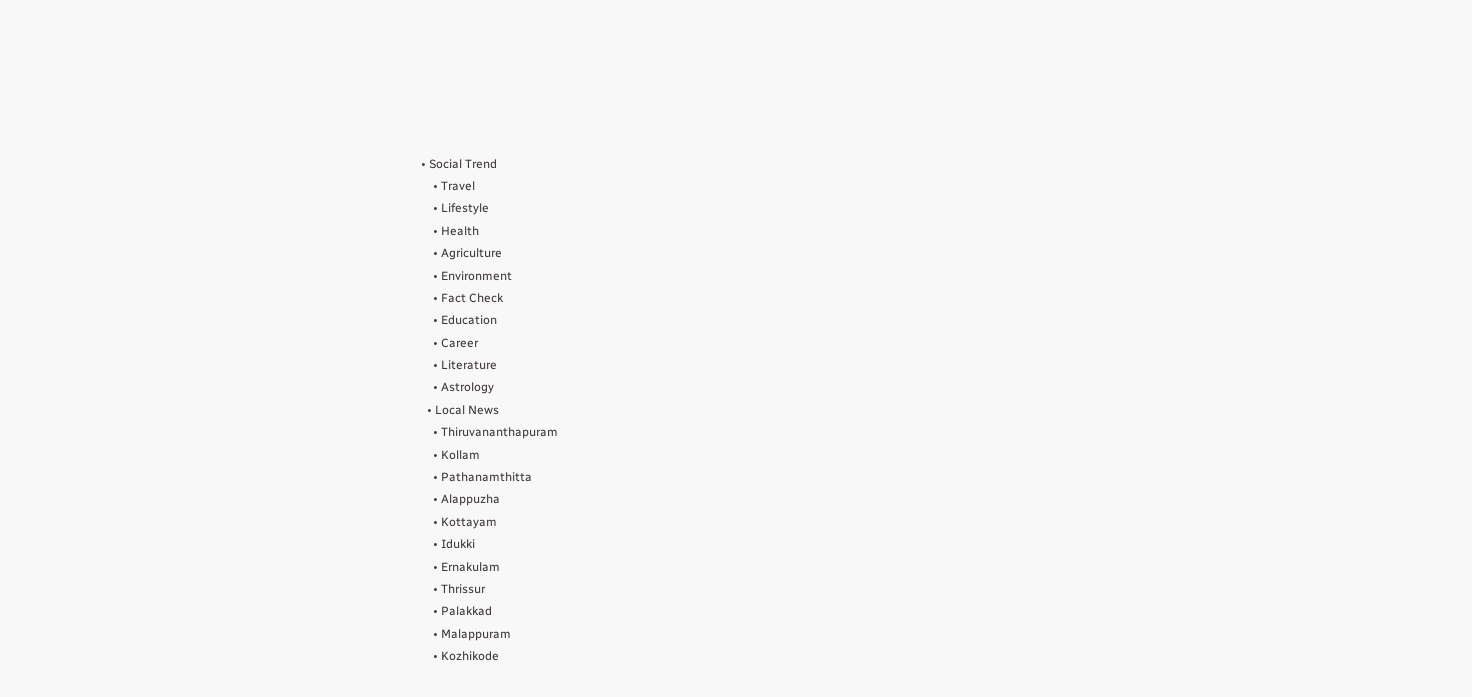• Social Trend
    • Travel
    • Lifestyle
    • Health
    • Agriculture
    • Environment
    • Fact Check
    • Education
    • Career
    • Literature
    • Astrology
  • Local News
    • Thiruvananthapuram
    • Kollam
    • Pathanamthitta
    • Alappuzha
    • Kottayam
    • Idukki
    • Ernakulam
    • Thrissur
    • Palakkad
    • Malappuram
    • Kozhikode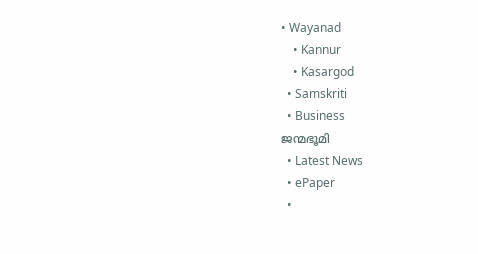• Wayanad
    • Kannur
    • Kasargod
  • Samskriti
  • Business
ജന്മഭൂമി
  • Latest News
  • ePaper
  •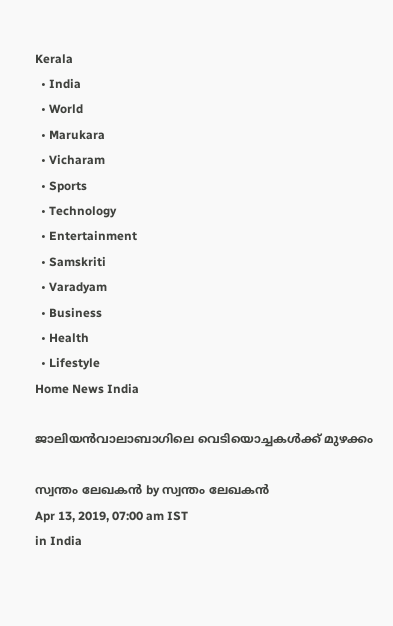Kerala
  • India
  • World
  • Marukara
  • Vicharam
  • Sports
  • Technology
  • Entertainment
  • Samskriti
  • Varadyam
  • Business
  • Health
  • Lifestyle
Home News India

ജാലിയന്‍വാലാബാഗിലെ വെടിയൊച്ചകള്‍ക്ക് മുഴക്കം

സ്വന്തം ലേഖകന്‍ by സ്വന്തം ലേഖകന്‍
Apr 13, 2019, 07:00 am IST
in India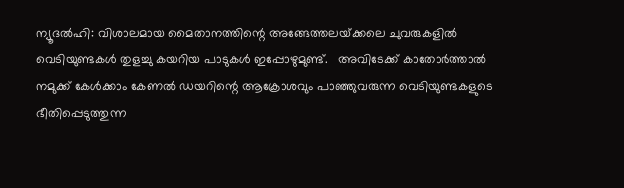ന്യൂദല്‍ഹി: വിശാലമായ മൈതാനത്തിന്റെ അങ്ങേത്തലയ്‌ക്കലെ ചുവരുകളില്‍ വെടിയുണ്ടകള്‍ തുളച്ചു കയറിയ പാടുകള്‍ ഇപ്പോഴുമുണ്ട്.   അവിടേക്ക് കാതോര്‍ത്താല്‍ നമുക്ക് കേള്‍ക്കാം കേണല്‍ ഡയറിന്റെ ആക്രോശവും പാഞ്ഞുവരുന്ന വെടിയുണ്ടകളുടെ ഭീതിപ്പെടുത്തുന്ന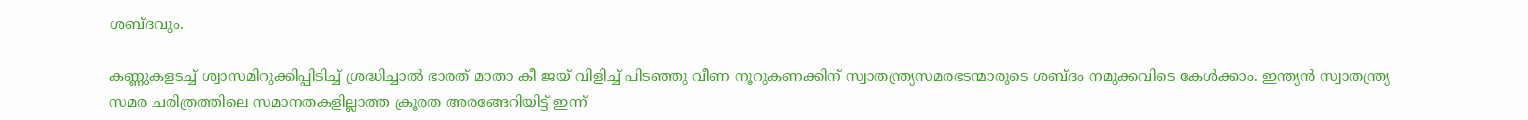ശബ്ദവും.

കണ്ണുകളടച്ച് ശ്വാസമിറുക്കിപ്പിടിച്ച് ശ്രദ്ധിച്ചാല്‍ ഭാരത് മാതാ കീ ജയ് വിളിച്ച് പിടഞ്ഞു വീണ നൂറുകണക്കിന് സ്വാതന്ത്ര്യസമരഭടന്മാരുടെ ശബ്ദം നമുക്കവിടെ കേള്‍ക്കാം. ഇന്ത്യന്‍ സ്വാതന്ത്ര്യ സമര ചരിത്രത്തിലെ സമാനതകളില്ലാത്ത ക്രൂരത അരങ്ങേറിയിട്ട് ഇന്ന്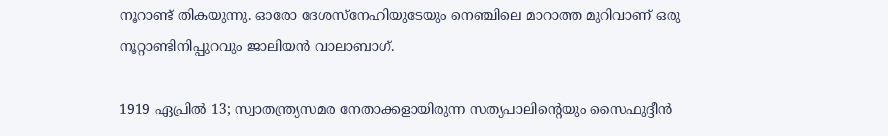നൂറാണ്ട് തികയുന്നു. ഓരോ ദേശസ്‌നേഹിയുടേയും നെഞ്ചിലെ മാറാത്ത മുറിവാണ് ഒരു നൂറ്റാണ്ടിനിപ്പുറവും ജാലിയന്‍ വാലാബാഗ്.

1919 ഏപ്രില്‍ 13; സ്വാതന്ത്ര്യസമര നേതാക്കളായിരുന്ന സത്യപാലിന്റെയും സൈഫുദ്ദീന്‍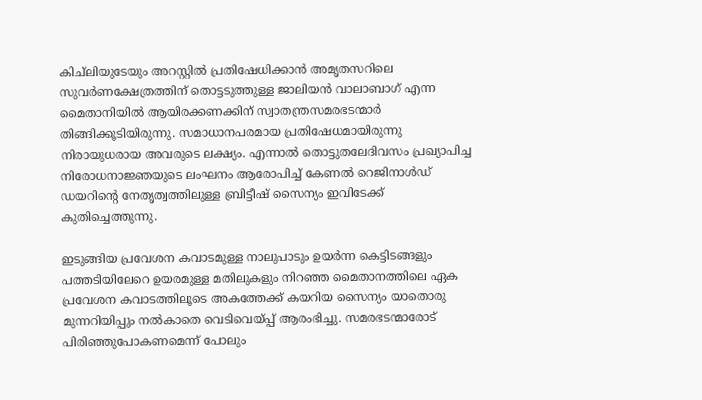കിച്‌ലിയുടേയും അറസ്റ്റില്‍ പ്രതിഷേധിക്കാന്‍ അമൃതസറിലെ സുവര്‍ണക്ഷേത്രത്തിന് തൊട്ടടുത്തുള്ള ജാലിയന്‍ വാലാബാഗ് എന്ന മൈതാനിയില്‍ ആയിരക്കണക്കിന് സ്വാതന്ത്രസമരഭടന്മാര്‍ തിങ്ങിക്കൂടിയിരുന്നു. സമാധാനപരമായ പ്രതിഷേധമായിരുന്നു നിരായുധരായ അവരുടെ ലക്ഷ്യം. എന്നാല്‍ തൊട്ടുതലേദിവസം പ്രഖ്യാപിച്ച നിരോധനാജ്ഞയുടെ ലംഘനം ആരോപിച്ച് കേണല്‍ റെജിനാള്‍ഡ് ഡയറിന്റെ നേതൃത്വത്തിലുള്ള ബ്രിട്ടീഷ് സൈന്യം ഇവിടേക്ക് കുതിച്ചെത്തുന്നു.

ഇടുങ്ങിയ പ്രവേശന കവാടമുള്ള നാലുപാടും ഉയര്‍ന്ന കെട്ടിടങ്ങളും പത്തടിയിലേറെ ഉയരമുള്ള മതിലുകളും നിറഞ്ഞ മൈതാനത്തിലെ ഏക പ്രവേശന കവാടത്തിലൂടെ അകത്തേക്ക് കയറിയ സൈന്യം യാതൊരു മുന്നറിയിപ്പും നല്‍കാതെ വെടിവെയ്‌പ്പ് ആരംഭിച്ചു. സമരഭടന്മാരോട് പിരിഞ്ഞുപോകണമെന്ന് പോലും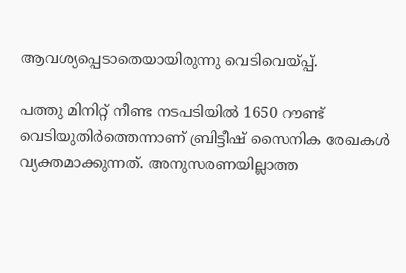ആവശ്യപ്പെടാതെയായിരുന്നു വെടിവെയ്‌പ്പ്.

പത്തു മിനിറ്റ് നീണ്ട നടപടിയില്‍ 1650 റൗണ്ട് വെടിയുതിര്‍ത്തെന്നാണ് ബ്രിട്ടീഷ് സൈനിക രേഖകള്‍ വ്യക്തമാക്കുന്നത്. അനുസരണയില്ലാത്ത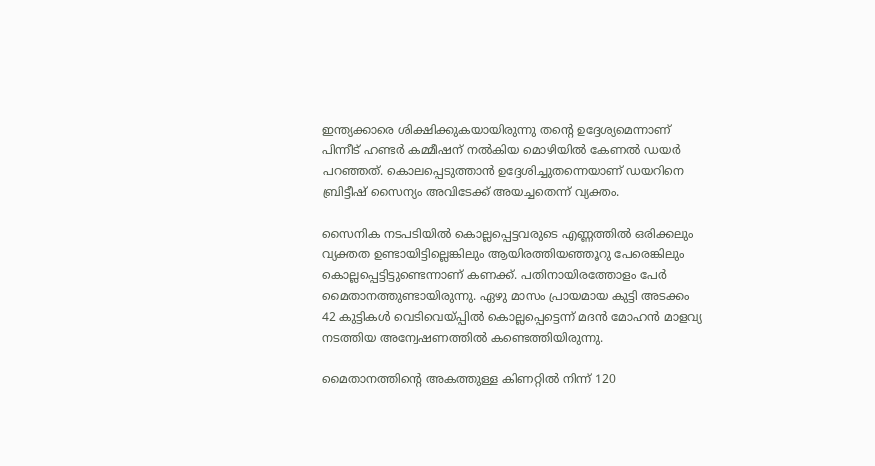ഇന്ത്യക്കാരെ ശിക്ഷിക്കുകയായിരുന്നു തന്റെ ഉദ്ദേശ്യമെന്നാണ് പിന്നീട് ഹണ്ടര്‍ കമ്മീഷന് നല്‍കിയ മൊഴിയില്‍ കേണല്‍ ഡയര്‍ പറഞ്ഞത്. കൊലപ്പെടുത്താന്‍ ഉദ്ദേശിച്ചുതന്നെയാണ് ഡയറിനെ ബ്രിട്ടീഷ് സൈന്യം അവിടേക്ക് അയച്ചതെന്ന് വ്യക്തം.

സൈനിക നടപടിയില്‍ കൊല്ലപ്പെട്ടവരുടെ എണ്ണത്തില്‍ ഒരിക്കലും വ്യക്തത ഉണ്ടായിട്ടില്ലെങ്കിലും ആയിരത്തിയഞ്ഞൂറു പേരെങ്കിലും കൊല്ലപ്പെട്ടിട്ടുണ്ടെന്നാണ് കണക്ക്. പതിനായിരത്തോളം പേര്‍ മൈതാനത്തുണ്ടായിരുന്നു. ഏഴു മാസം പ്രായമായ കുട്ടി അടക്കം 42 കുട്ടികള്‍ വെടിവെയ്‌പ്പില്‍ കൊല്ലപ്പെട്ടെന്ന് മദന്‍ മോഹന്‍ മാളവ്യ നടത്തിയ അന്വേഷണത്തില്‍ കണ്ടെത്തിയിരുന്നു.

മൈതാനത്തിന്റെ അകത്തുള്ള കിണറ്റില്‍ നിന്ന് 120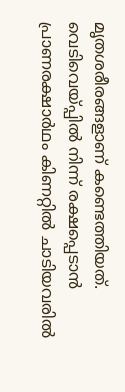മൃതശരീരങ്ങളാണ് കണ്ടെത്തിയത്. വെടിവെയ്‌പ്പില്‍ നിന്ന് രക്ഷപ്പെടാന്‍ പ്രാണരക്ഷാര്‍ഥം കിണറ്റില്‍ ചാടിയവരില്‍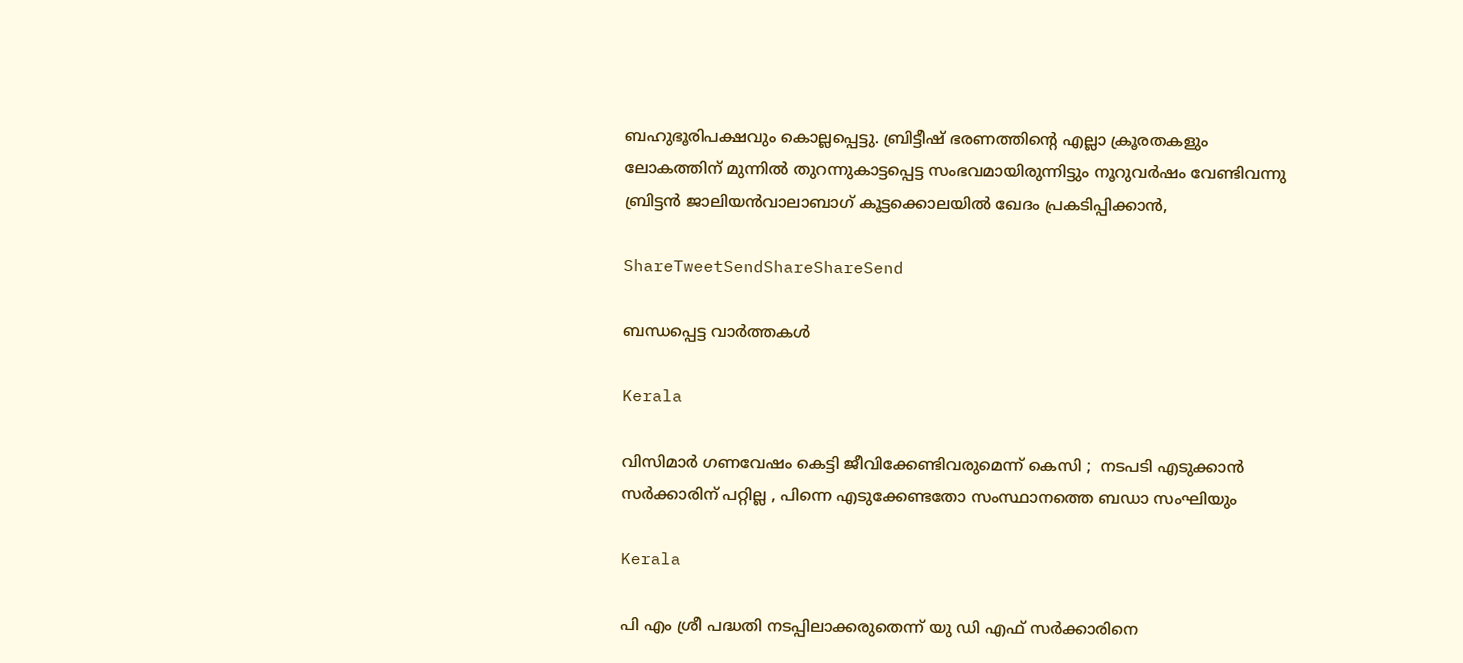ബഹുഭൂരിപക്ഷവും കൊല്ലപ്പെട്ടു. ബ്രിട്ടീഷ് ഭരണത്തിന്റെ എല്ലാ ക്രൂരതകളും ലോകത്തിന് മുന്നില്‍ തുറന്നുകാട്ടപ്പെട്ട സംഭവമായിരുന്നിട്ടും നൂറുവര്‍ഷം വേണ്ടിവന്നു ബ്രിട്ടന്‍ ജാലിയന്‍വാലാബാഗ് കൂട്ടക്കൊലയില്‍ ഖേദം പ്രകടിപ്പിക്കാന്‍,

ShareTweetSendShareShareSend

ബന്ധപ്പെട്ട വാര്‍ത്തകള്‍

Kerala

വിസിമാർ ഗണവേഷം കെട്ടി ജീവിക്കേണ്ടിവരുമെന്ന് കെസി ;  നടപടി എടുക്കാൻ സർക്കാരിന് പറ്റില്ല , പിന്നെ എടുക്കേണ്ടതോ സംസ്ഥാനത്തെ ബഡാ സംഘിയും

Kerala

പി എം ശ്രീ പദ്ധതി നടപ്പിലാക്കരുതെന്ന് യു ഡി എഫ് സര്‍ക്കാരിനെ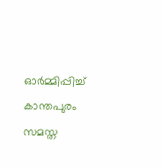ഓര്‍മ്മിപ്പിച്ച് കാന്തപുരം സമസ്ത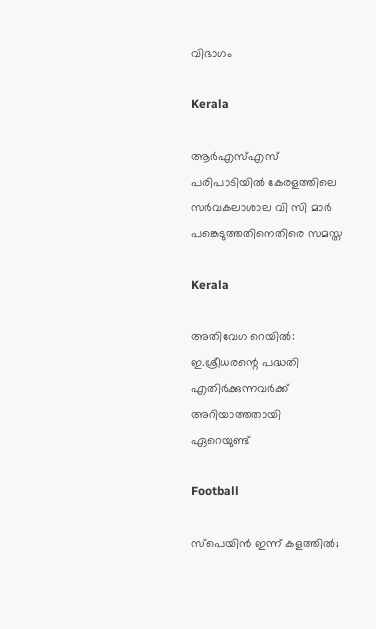വിഭാഗം

Kerala

ആര്‍എസ്എസ് പരിപാടിയില്‍ കേരളത്തിലെ സര്‍വകലാശാല വി സി മാര്‍ പങ്കെടുത്തതിനെതിരെ സമസ്ത

Kerala

അതിവേഗ റെയിൽ: ഇ.ശ്രീധരന്റെ പദ്ധതി എതിർക്കുന്നവർക്ക് അറിയാത്തതായി ഏറെയുണ്ട്

Football

സ്പെയിൻ ഇന്ന് കളത്തിൽ;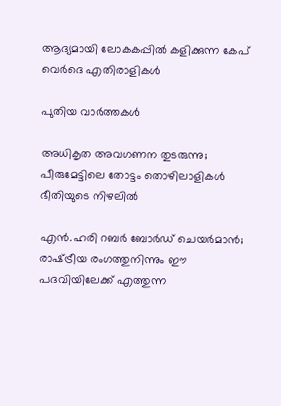ആദ്യമായി ലോകകപ്പില്‍ കളിക്കുന്ന കേപ് വെര്‍ദെ എതിരാളികൾ

പുതിയ വാര്‍ത്തകള്‍

അധികൃത അവഗണന തുടരുന്നു; പീരുമേട്ടിലെ തോട്ടം തൊഴിലാളികള്‍ ഭീതിയുടെ നിഴലില്‍

എൻ.ഹരി റബർ ബോർഡ് ചെയർമാൻ; രാഷ്‌ട്രീയ രംഗത്തുനിന്നും ഈ പദവിയിലേക്ക് എത്തുന്ന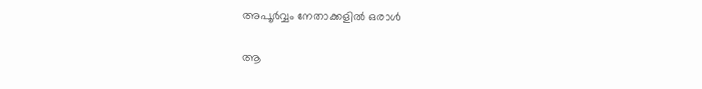അപൂര്‍വ്വം നേതാക്കളില്‍ ഒരാൾ

ആ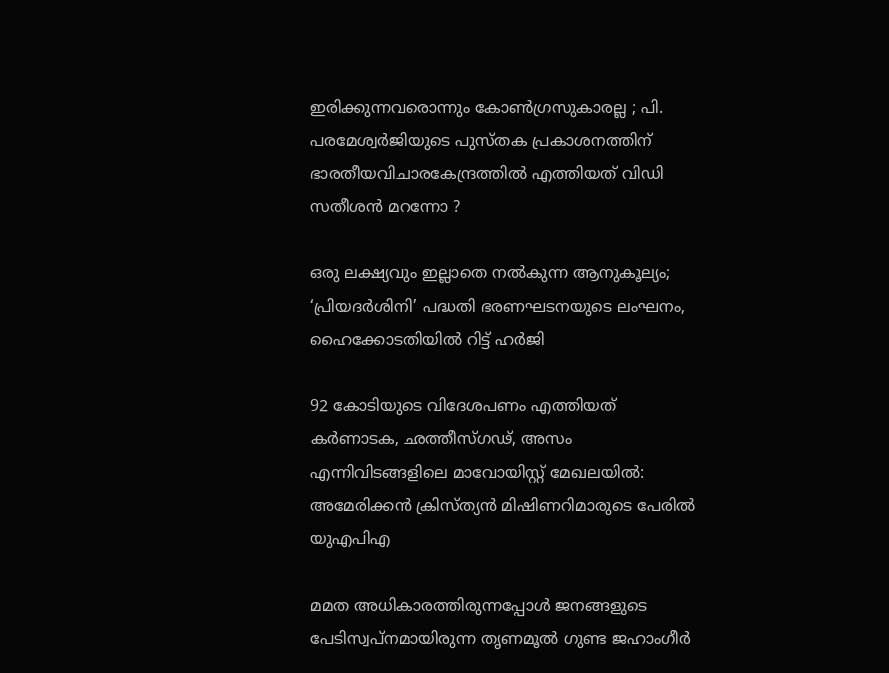ഇരിക്കുന്നവരൊന്നും കോൺഗ്രസുകാരല്ല ; പി. പരമേശ്വര്‍ജിയുടെ പുസ്തക പ്രകാശനത്തിന് ഭാരതീയവിചാരകേന്ദ്രത്തിൽ എത്തിയത് വിഡി സതീശൻ മറന്നോ ?

ഒരു ലക്ഷ്യവും ഇല്ലാതെ നൽകുന്ന ആനുകൂല്യം; ‘പ്രിയദർശിനി’ പദ്ധതി ഭരണഘടനയുടെ ലംഘനം, ഹൈക്കോടതിയിൽ റിട്ട് ഹർജി

92 കോടിയുടെ വിദേശപണം എത്തിയത് കര്‍ണാടക, ഛത്തീസ്ഗഢ്, അസം എന്നിവിടങ്ങളിലെ മാവോയിസ്റ്റ് മേഖലയിൽ: അമേരിക്കൻ ക്രിസ്ത്യന്‍ മിഷിണറിമാരുടെ പേരില്‍ യുഎപിഎ

മമത അധികാരത്തിരുന്നപ്പോൾ ജനങ്ങളുടെ പേടിസ്വപ്നമായിരുന്ന തൃണമൂൽ ഗുണ്ട ജഹാംഗീർ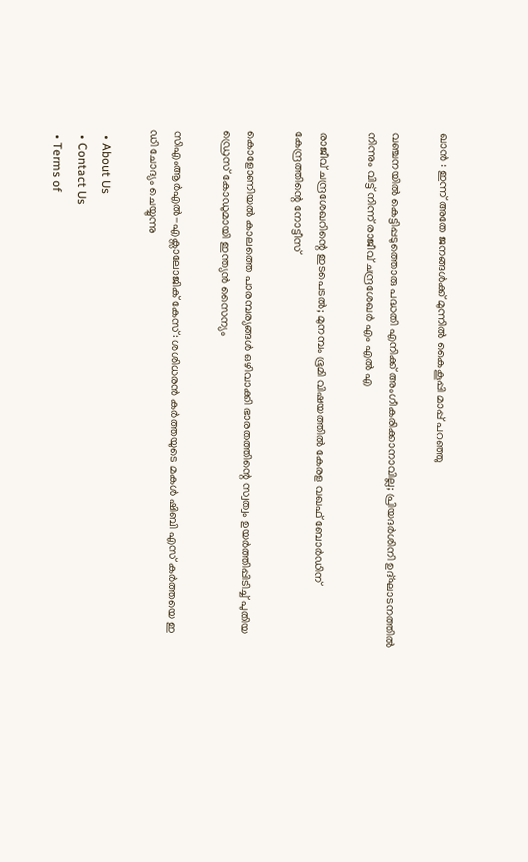ഖാൻ : ഇന്ന് അതേ ജനങ്ങൾക്ക് മുന്നിൽ കൈകൂപ്പി മാപ്പ് പറഞ്ഞു

വഞ്ചനയിൽ കെട്ടിപ്പടുത്തൊരു പദ്ധതി എനിക്ക് അംഗീകരിക്കാനാവില്ല; പ്രിയദർശിനി ഉദ്ഘാടനത്തിൽ നിന്നും വിട്ട് നിന്ന് രാജീവ് ചന്ദ്രശേഖർ എം എൽ എ

രാജീവ് ചന്ദ്രശേഖറിന്റെ ഇടപെടൽ; മുനമ്പം ഭൂമി വിഷയത്തിൽ കേരള വഖഫ് ബോർഡിന് കേന്ദ്രത്തിന്റെ നോട്ടീസ്

കൊളോണിയൽ കാലത്തെ പാരമ്പര്യങ്ങൾ ഒഴിവാക്കി ഭാരതത്തിന്റെ സ്വത്വം ഉയർത്തിപ്പിടിച്ച് പുതിയ ഡ്രെസ് കോഡുമായി ഇന്ത്യൻ സൈന്യം

സിഎംആർഎൽ-എക്സാലോജിക് കേസ്: ശശിധരൻ കർത്തയുടെ മകൾ ഷിബി എസ് കർത്തയെ ഇ ഡി ചോദ്യം ചെയ്യുന്നു

  • About Us
  • Contact Us
  • Terms of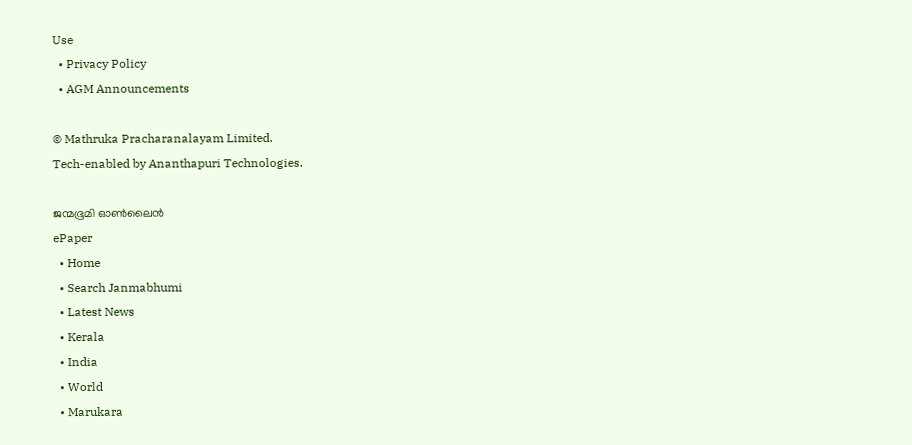Use
  • Privacy Policy
  • AGM Announcements

© Mathruka Pracharanalayam Limited.
Tech-enabled by Ananthapuri Technologies.

ജന്മഭൂമി ഓണ്‍ലൈന്‍
ePaper
  • Home
  • Search Janmabhumi
  • Latest News
  • Kerala
  • India
  • World
  • Marukara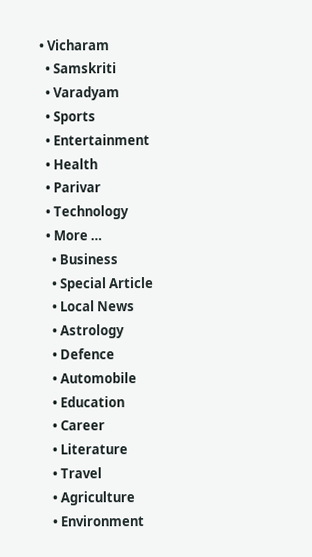• Vicharam
  • Samskriti
  • Varadyam
  • Sports
  • Entertainment
  • Health
  • Parivar
  • Technology
  • More …
    • Business
    • Special Article
    • Local News
    • Astrology
    • Defence
    • Automobile
    • Education
    • Career
    • Literature
    • Travel
    • Agriculture
    • Environment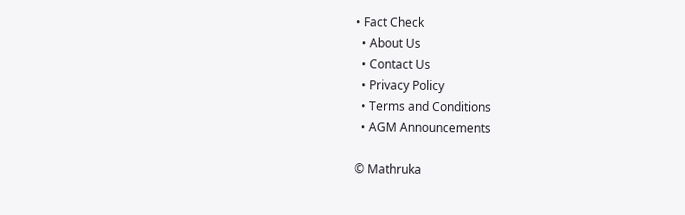• Fact Check
  • About Us
  • Contact Us
  • Privacy Policy
  • Terms and Conditions
  • AGM Announcements

© Mathruka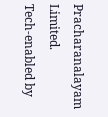Pracharanalayam Limited.
Tech-enabled by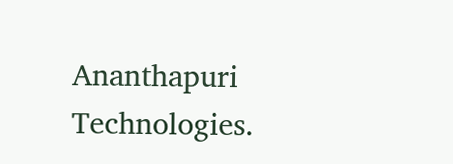Ananthapuri Technologies.